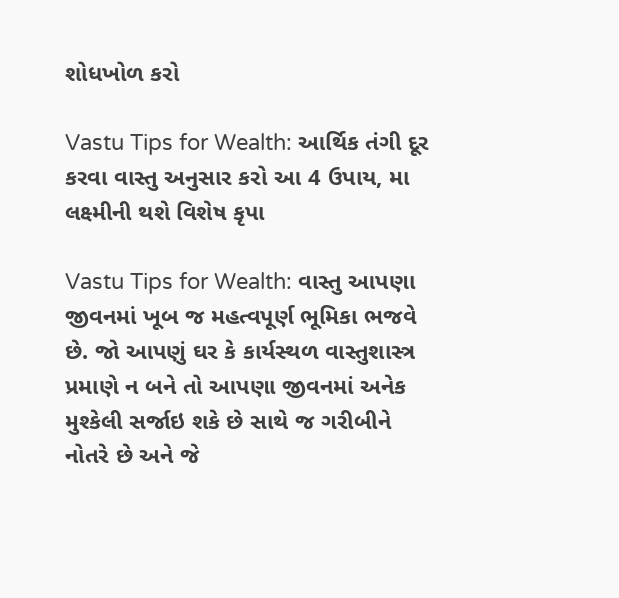શોધખોળ કરો

Vastu Tips for Wealth: આર્થિક તંગી દૂર કરવા વાસ્તુ અનુસાર કરો આ 4 ઉપાય, મા લક્ષ્મીની થશે વિશેષ કૃપા

Vastu Tips for Wealth: વાસ્તુ આપણા જીવનમાં ખૂબ જ મહત્વપૂર્ણ ભૂમિકા ભજવે છે. જો આપણું ઘર કે કાર્યસ્થળ વાસ્તુશાસ્ત્ર પ્રમાણે ન બને તો આપણા જીવનમાં અનેક મુશ્કેલી સર્જાઇ શકે છે સાથે જ ગરીબીને નોતરે છે અને જે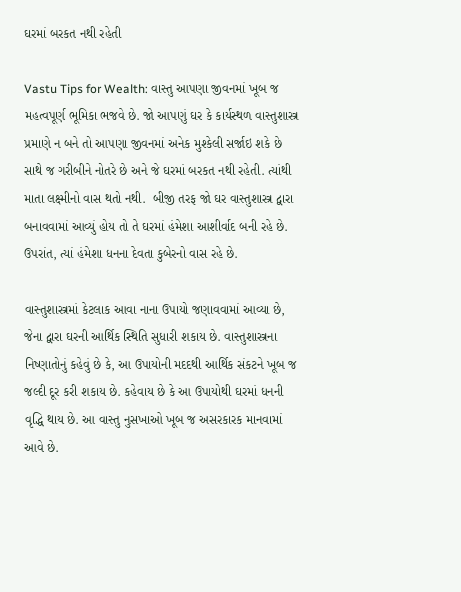ઘરમાં બરકત નથી રહેતી

Vastu Tips for Wealth: વાસ્તુ આપણા જીવનમાં ખૂબ જ મહત્વપૂર્ણ ભૂમિકા ભજવે છે. જો આપણું ઘર કે કાર્યસ્થળ વાસ્તુશાસ્ત્ર પ્રમાણે ન બને તો આપણા જીવનમાં અનેક મુશ્કેલી સર્જાઇ શકે છે  સાથે જ ગરીબીને નોતરે છે અને જે ઘરમાં બરકત નથી રહેતી. ત્યાંથી માતા લક્ષ્મીનો વાસ થતો નથી.  બીજી તરફ જો ઘર વાસ્તુશાસ્ત્ર દ્વારા બનાવવામાં આવ્યું હોય તો તે ઘરમાં હંમેશા આશીર્વાદ બની રહે છે. ઉપરાંત, ત્યાં હંમેશા ધનના દેવતા કુબેરનો વાસ રહે છે.

વાસ્તુશાસ્ત્રમાં કેટલાક આવા નાના ઉપાયો જણાવવામાં આવ્યા છે, જેના દ્વારા ઘરની આર્થિક સ્થિતિ સુધારી શકાય છે. વાસ્તુશાસ્ત્રના નિષ્ણાતોનું કહેવું છે કે, આ ઉપાયોની મદદથી આર્થિક સંકટને ખૂબ જ જલ્દી દૂર કરી શકાય છે. કહેવાય છે કે આ ઉપાયોથી ઘરમાં ધનની વૃદ્ધિ થાય છે. આ વાસ્તુ નુસખાઓ ખૂબ જ અસરકારક માનવામાં આવે છે.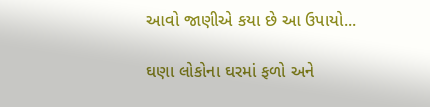આવો જાણીએ કયા છે આ ઉપાયો...

ઘણા લોકોના ઘરમાં ફળો અને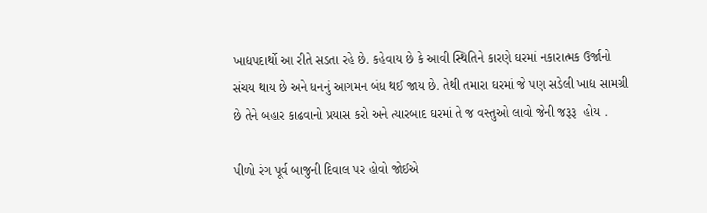ખાદ્યપદાર્થો આ રીતે સડતા રહે છે. કહેવાય છે કે આવી સ્થિતિને કારણે ઘરમાં નકારાત્મક ઉર્જાનો સંચય થાય છે અને ધનનું આગમન બંધ થઈ જાય છે. તેથી તમારા ઘરમાં જે પણ સડેલી ખાદ્ય સામગ્રી છે તેને બહાર કાઢવાનો પ્રયાસ કરો અને ત્યારબાદ ઘરમાં તે જ વસ્તુઓ લાવો જેની જરૂરૂ  હોય .

પીળો રંગ પૂર્વ બાજુની દિવાલ પર હોવો જોઈએ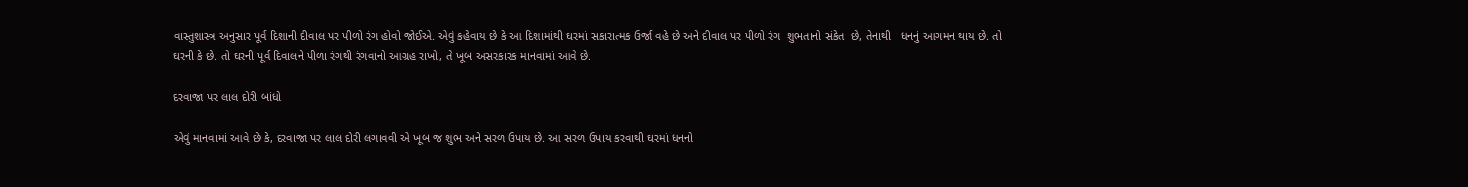વાસ્તુશાસ્ત્ર અનુસાર પૂર્વ દિશાની દીવાલ પર પીળો રંગ હોવો જોઈએ. એવું કહેવાય છે કે આ દિશામાંથી ઘરમાં સકારાત્મક ઉર્જા વહે છે અને દીવાલ પર પીળો રંગ  શુભતાનો સંકેત  છે, તેનાથી   ધનનું આગમન થાય છે. તો ઘરની કે છે. તો ઘરની પૂર્વ દિવાલને પીળા રંગથી રંગવાનો આગ્રહ રાખો, તે ખૂબ અસરકારક માનવામાં આવે છે.

દરવાજા પર લાલ દોરી બાંધો

એવું માનવામાં આવે છે કે, દરવાજા પર લાલ દોરી લગાવવી એ ખૂબ જ શુભ અને સરળ ઉપાય છે. આ સરળ ઉપાય કરવાથી ઘરમાં ધનનો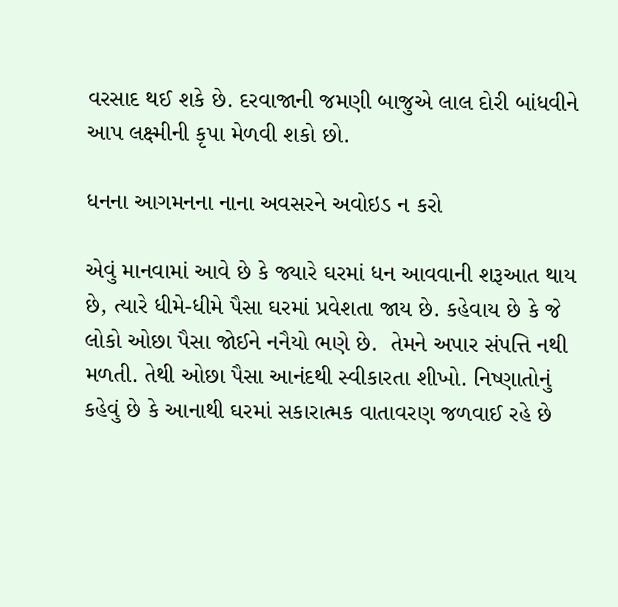વરસાદ થઈ શકે છે. દરવાજાની જમણી બાજુએ લાલ દોરી બાંધવીને આપ લક્ષ્મીની કૃપા મેળવી શકો છો.

ધનના આગમનના નાના અવસરને અવોઇડ ન કરો

એવું માનવામાં આવે છે કે જ્યારે ઘરમાં ધન આવવાની શરૂઆત થાય છે, ત્યારે ધીમે-ધીમે પૈસા ઘરમાં પ્રવેશતા જાય છે. કહેવાય છે કે જે લોકો ઓછા પૈસા જોઈને નનૈયો ભણે છે.  તેમને અપાર સંપત્તિ નથી મળતી. તેથી ઓછા પૈસા આનંદથી સ્વીકારતા શીખો. નિષ્ણાતોનું કહેવું છે કે આનાથી ઘરમાં સકારાત્મક વાતાવરણ જળવાઈ રહે છે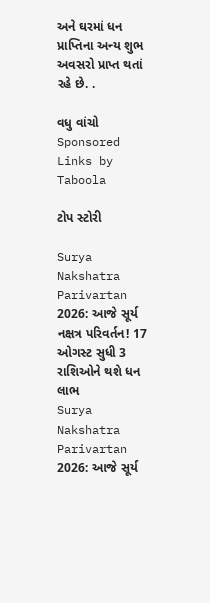અને ઘરમાં ધન પ્રાપ્તિના અન્ય શુભ અવસરો પ્રાપ્ત થતાં રહે છે. .

વધુ વાંચો
Sponsored Links by Taboola

ટોપ સ્ટોરી

Surya Nakshatra Parivartan 2026: આજે સૂર્ય નક્ષત્ર પરિવર્તન! 17 ઓગસ્ટ સુધી 3 રાશિઓને થશે ધન લાભ
Surya Nakshatra Parivartan 2026: આજે સૂર્ય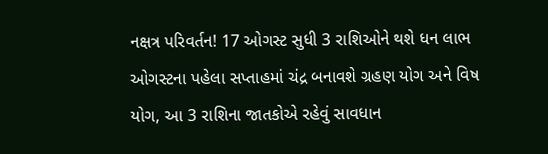નક્ષત્ર પરિવર્તન! 17 ઓગસ્ટ સુધી 3 રાશિઓને થશે ધન લાભ
ઓગસ્ટના પહેલા સપ્તાહમાં ચંદ્ર બનાવશે ગ્રહણ યોગ અને વિષ યોગ, આ 3 રાશિના જાતકોએ રહેવું સાવધાન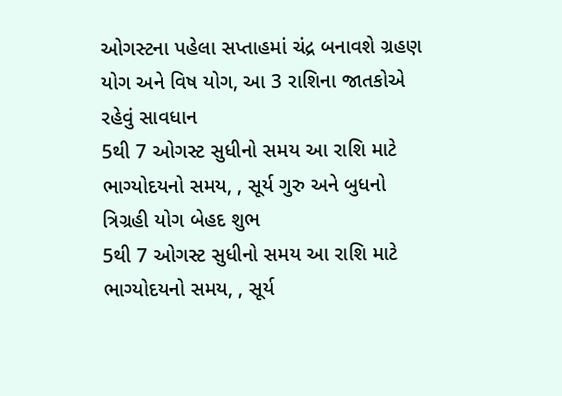ઓગસ્ટના પહેલા સપ્તાહમાં ચંદ્ર બનાવશે ગ્રહણ યોગ અને વિષ યોગ, આ 3 રાશિના જાતકોએ રહેવું સાવધાન
5થી 7 ઓગસ્ટ સુધીનો સમય આ રાશિ માટે ભાગ્યોદયનો સમય, , સૂર્ય ગુરુ અને બુધનો ત્રિગ્રહી યોગ બેહદ શુભ
5થી 7 ઓગસ્ટ સુધીનો સમય આ રાશિ માટે ભાગ્યોદયનો સમય, , સૂર્ય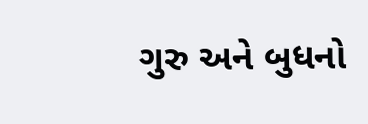ગુરુ અને બુધનો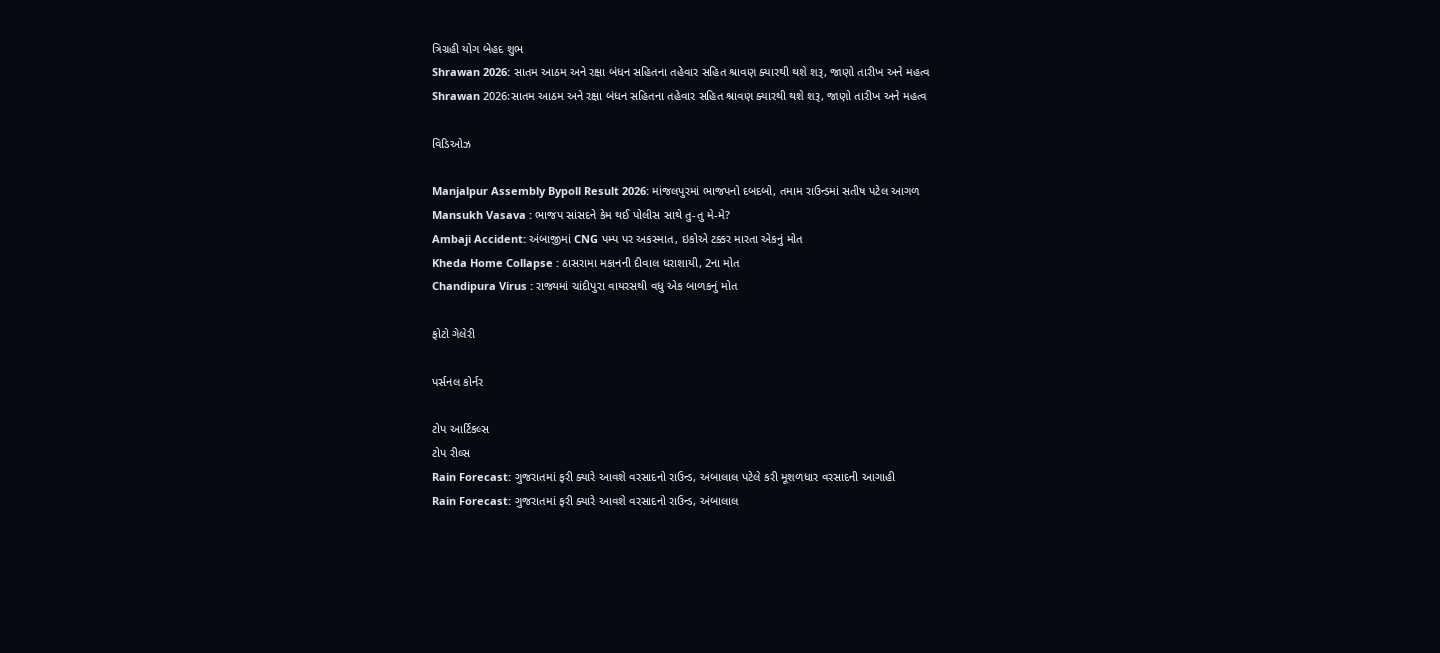ત્રિગ્રહી યોગ બેહદ શુભ
Shrawan 2026: સાતમ આઠમ અને રક્ષા બંધન સહિતના તહેવાર સહિત શ્રાવણ ક્યારથી થશે શરૂ, જાણો તારીખ અને મહત્વ
Shrawan 2026:સાતમ આઠમ અને રક્ષા બંધન સહિતના તહેવાર સહિત શ્રાવણ ક્યારથી થશે શરૂ, જાણો તારીખ અને મહત્વ

વિડિઓઝ

Manjalpur Assembly Bypoll Result 2026: માંજલપુરમાં ભાજપનો દબદબો, તમામ રાઉન્ડમાં સતીષ પટેલ આગળ
Mansukh Vasava : ભાજપ સાંસદને કેમ થઈ પોલીસ સાથે તુ-તુ મે-મે?
Ambaji Accident: અંબાજીમાં CNG પમ્પ પર અકસ્માત, ઇકોએ ટક્કર મારતા એકનું મોત
Kheda Home Collapse : ઠાસરામા મકાનની દીવાલ ધરાશાયી, 2ના મોત
Chandipura Virus : રાજ્યમાં ચાંદીપુરા વાયરસથી વધુ એક બાળકનું મોત

ફોટો ગેલેરી

પર્સનલ કોર્નર

ટોપ આર્ટિકલ્સ
ટોપ રીલ્સ
Rain Forecast: ગુજરાતમાં ફરી ક્યારે આવશે વરસાદનો રાઉન્ડ, અંબાલાલ પટેલે કરી મૂશળધાર વરસાદની આગાહી
Rain Forecast: ગુજરાતમાં ફરી ક્યારે આવશે વરસાદનો રાઉન્ડ, અંબાલાલ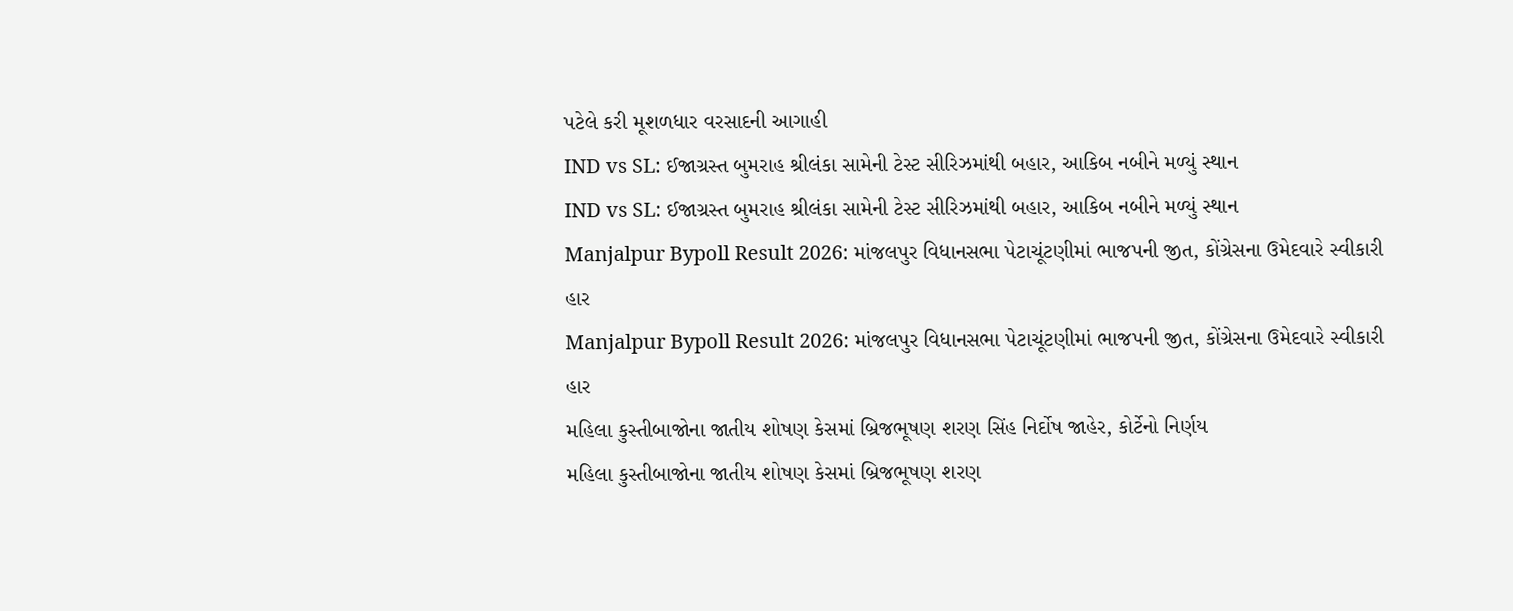પટેલે કરી મૂશળધાર વરસાદની આગાહી
IND vs SL: ઈજાગ્રસ્ત બુમરાહ શ્રીલંકા સામેની ટેસ્ટ સીરિઝમાંથી બહાર, આકિબ નબીને મળ્યું સ્થાન
IND vs SL: ઈજાગ્રસ્ત બુમરાહ શ્રીલંકા સામેની ટેસ્ટ સીરિઝમાંથી બહાર, આકિબ નબીને મળ્યું સ્થાન
Manjalpur Bypoll Result 2026: માંજલપુર વિધાનસભા પેટાચૂંટણીમાં ભાજપની જીત, કોંગ્રેસના ઉમેદવારે સ્વીકારી હાર
Manjalpur Bypoll Result 2026: માંજલપુર વિધાનસભા પેટાચૂંટણીમાં ભાજપની જીત, કોંગ્રેસના ઉમેદવારે સ્વીકારી હાર
મહિલા કુસ્તીબાજોના જાતીય શોષણ કેસમાં બ્રિજભૂષણ શરણ સિંહ નિર્દોષ જાહેર, કોર્ટેનો નિર્ણય
મહિલા કુસ્તીબાજોના જાતીય શોષણ કેસમાં બ્રિજભૂષણ શરણ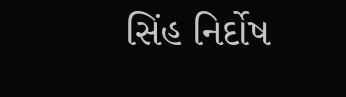સિંહ નિર્દોષ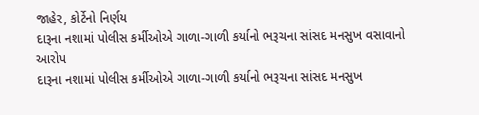જાહેર, કોર્ટેનો નિર્ણય
દારૂના નશામાં પોલીસ કર્મીઓએ ગાળા-ગાળી કર્યાનો ભરૂચના સાંસદ મનસુખ વસાવાનો આરોપ
દારૂના નશામાં પોલીસ કર્મીઓએ ગાળા-ગાળી કર્યાનો ભરૂચના સાંસદ મનસુખ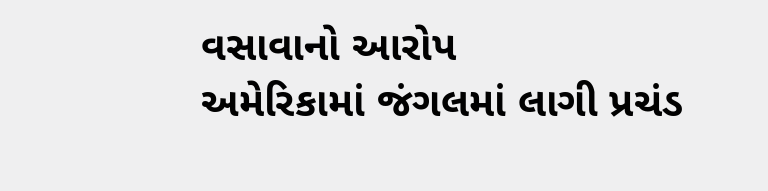વસાવાનો આરોપ
અમેરિકામાં જંગલમાં લાગી પ્રચંડ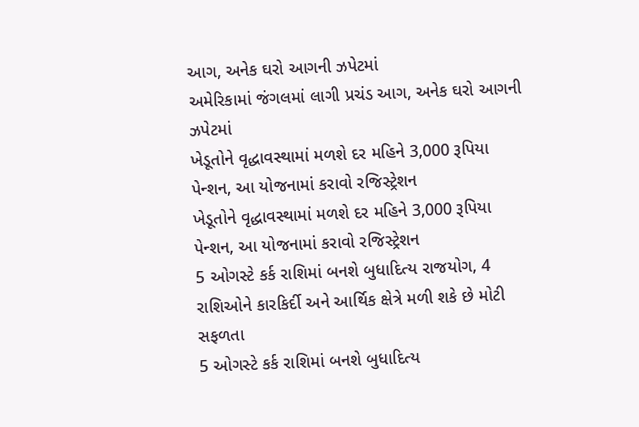આગ, અનેક ઘરો આગની ઝપેટમાં
અમેરિકામાં જંગલમાં લાગી પ્રચંડ આગ, અનેક ઘરો આગની ઝપેટમાં
ખેડૂતોને વૃદ્ધાવસ્થામાં મળશે દર મહિને 3,000 રૂપિયા પેન્શન, આ યોજનામાં કરાવો રજિસ્ટ્રેશન
ખેડૂતોને વૃદ્ધાવસ્થામાં મળશે દર મહિને 3,000 રૂપિયા પેન્શન, આ યોજનામાં કરાવો રજિસ્ટ્રેશન
5 ઓગસ્ટે કર્ક રાશિમાં બનશે બુધાદિત્ય રાજયોગ, 4 રાશિઓને કારકિર્દી અને આર્થિક ક્ષેત્રે મળી શકે છે મોટી સફળતા
5 ઓગસ્ટે કર્ક રાશિમાં બનશે બુધાદિત્ય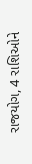રાજયોગ, 4 રાશિઓને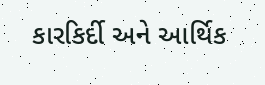કારકિર્દી અને આર્થિક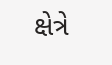ક્ષેત્રે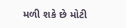મળી શકે છે મોટી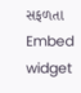સફળતા
Embed widget